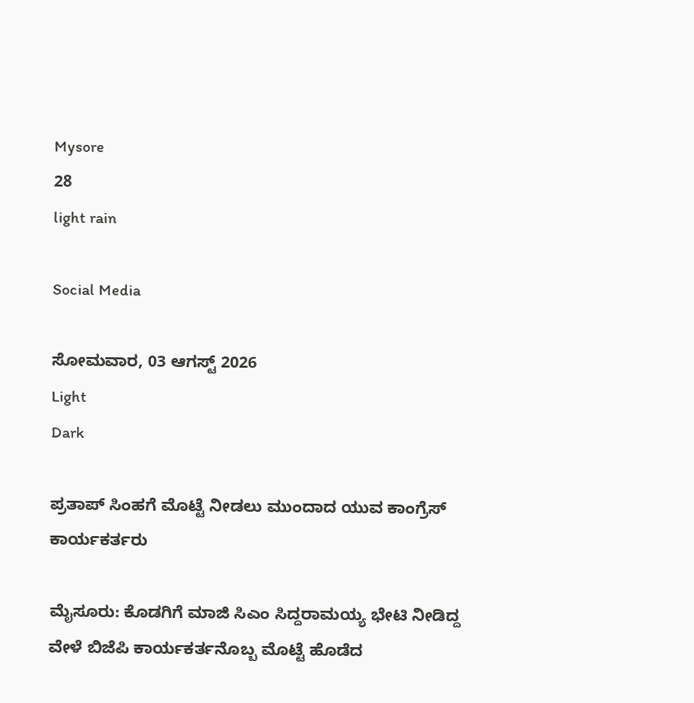Mysore
28
light rain

Social Media

ಸೋಮವಾರ, 03 ಆಗಸ್ಟ್ 2026
Light
Dark

ಪ್ರತಾಪ್ ಸಿಂಹಗೆ ಮೊಟ್ಟೆ ನೀಡಲು ಮುಂದಾದ ಯುವ ಕಾಂಗ್ರೆಸ್ ಕಾರ್ಯಕರ್ತರು

ಮೈಸೂರು: ಕೊಡಗಿಗೆ ಮಾಜಿ ಸಿಎಂ ಸಿದ್ದರಾಮಯ್ಯ ಭೇಟಿ ನೀಡಿದ್ದ ವೇಳೆ ಬಿಜೆಪಿ ಕಾರ್ಯಕರ್ತನೊಬ್ಬ ಮೊಟ್ಟೆ ಹೊಡೆದ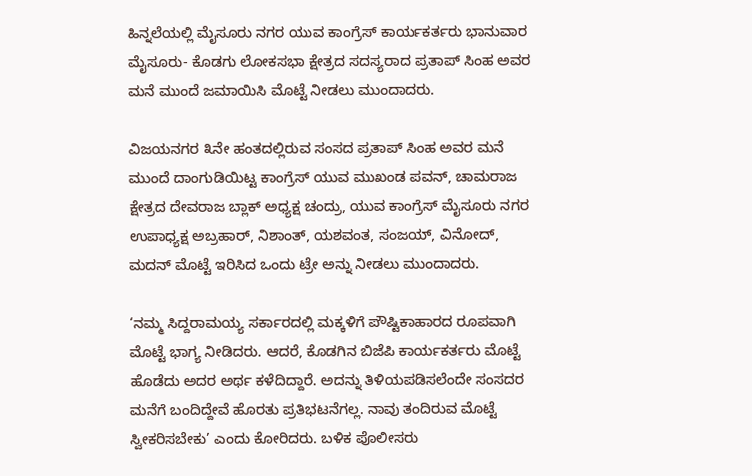ಹಿನ್ನಲೆಯಲ್ಲಿ ಮೈಸೂರು ನಗರ ಯುವ ಕಾಂಗ್ರೆಸ್ ಕಾರ್ಯಕರ್ತರು ಭಾನುವಾರ ಮೈಸೂರು- ಕೊಡಗು ಲೋಕಸಭಾ ಕ್ಷೇತ್ರದ ಸದಸ್ಯರಾದ ಪ್ರತಾಪ್ ಸಿಂಹ ಅವರ ಮನೆ ಮುಂದೆ ಜಮಾಯಿಸಿ ಮೊಟ್ಟೆ ನೀಡಲು ಮುಂದಾದರು.

ವಿಜಯನಗರ ೩ನೇ ಹಂತದಲ್ಲಿರುವ ಸಂಸದ ಪ್ರತಾಪ್ ಸಿಂಹ ಅವರ ಮನೆ ಮುಂದೆ ದಾಂಗುಡಿಯಿಟ್ಟ ಕಾಂಗ್ರೆಸ್ ಯುವ ಮುಖಂಡ ಪವನ್, ಚಾಮರಾಜ ಕ್ಷೇತ್ರದ ದೇವರಾಜ ಬ್ಲಾಕ್ ಅಧ್ಯಕ್ಷ ಚಂದ್ರು, ಯುವ ಕಾಂಗ್ರೆಸ್ ಮೈಸೂರು ನಗರ ಉಪಾಧ್ಯಕ್ಷ ಅಬ್ರಹಾರ್, ನಿಶಾಂತ್, ಯಶವಂತ, ಸಂಜಯ್, ವಿನೋದ್, ಮದನ್ ಮೊಟ್ಟೆ ಇರಿಸಿದ ಒಂದು ಟ್ರೇ ಅನ್ನು ನೀಡಲು ಮುಂದಾದರು.

‘ನಮ್ಮ ಸಿದ್ದರಾಮಯ್ಯ ಸರ್ಕಾರದಲ್ಲಿ ಮಕ್ಕಳಿಗೆ ಪೌಷ್ಟಿಕಾಹಾರದ ರೂಪವಾಗಿ ಮೊಟ್ಟೆ ಭಾಗ್ಯ ನೀಡಿದರು. ಆದರೆ, ಕೊಡಗಿನ ಬಿಜೆಪಿ ಕಾರ್ಯಕರ್ತರು ಮೊಟ್ಟೆ ಹೊಡೆದು ಅದರ ಅರ್ಥ ಕಳೆದಿದ್ದಾರೆ. ಅದನ್ನು ತಿಳಿಯಪಡಿಸಲೆಂದೇ ಸಂಸದರ ಮನೆಗೆ ಬಂದಿದ್ದೇವೆ ಹೊರತು ಪ್ರತಿಭಟನೆಗಲ್ಲ. ನಾವು ತಂದಿರುವ ಮೊಟ್ಟೆ ಸ್ವೀಕರಿಸಬೇಕು’ ಎಂದು ಕೋರಿದರು. ಬಳಿಕ ಪೊಲೀಸರು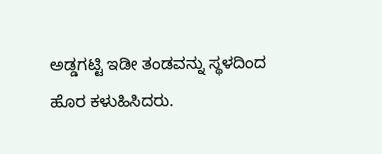ಅಡ್ಡಗಟ್ಟಿ ಇಡೀ ತಂಡವನ್ನು ಸ್ಥಳದಿಂದ ಹೊರ ಕಳುಹಿಸಿದರು.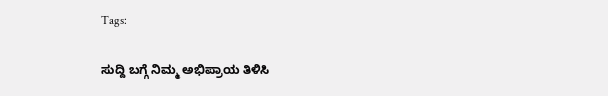Tags:

ಸುದ್ದಿ ಬಗ್ಗೆ ನಿಮ್ಮ ಅಭಿಪ್ರಾಯ ತಿಳಿಸಿ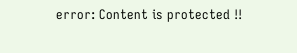error: Content is protected !!